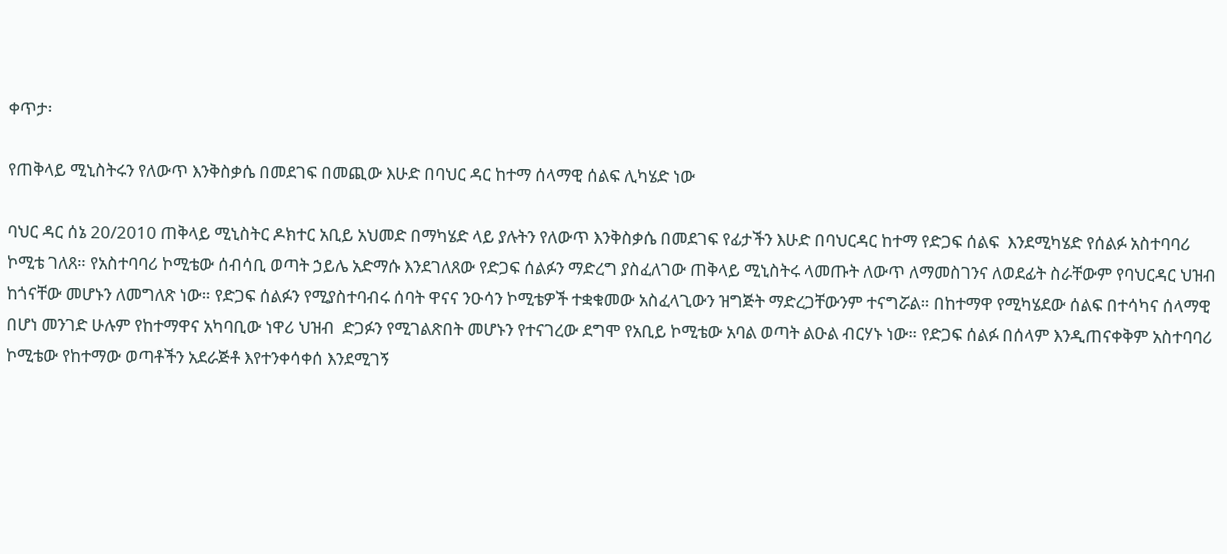ቀጥታ፡

የጠቅላይ ሚኒስትሩን የለውጥ እንቅስቃሴ በመደገፍ በመጪው እሁድ በባህር ዳር ከተማ ሰላማዊ ሰልፍ ሊካሄድ ነው

ባህር ዳር ሰኔ 20/2010 ጠቅላይ ሚኒስትር ዶክተር አቢይ አህመድ በማካሄድ ላይ ያሉትን የለውጥ እንቅስቃሴ በመደገፍ የፊታችን እሁድ በባህርዳር ከተማ የድጋፍ ሰልፍ  እንደሚካሄድ የሰልፉ አስተባባሪ ኮሚቴ ገለጸ። የአስተባባሪ ኮሚቴው ሰብሳቢ ወጣት ኃይሌ አድማሱ እንደገለጸው የድጋፍ ሰልፉን ማድረግ ያስፈለገው ጠቅላይ ሚኒስትሩ ላመጡት ለውጥ ለማመስገንና ለወደፊት ስራቸውም የባህርዳር ህዝብ ከጎናቸው መሆኑን ለመግለጽ ነው። የድጋፍ ሰልፉን የሚያስተባብሩ ሰባት ዋናና ንዑሳን ኮሚቴዎች ተቋቁመው አስፈላጊውን ዝግጅት ማድረጋቸውንም ተናግሯል። በከተማዋ የሚካሄደው ሰልፍ በተሳካና ሰላማዊ በሆነ መንገድ ሁሉም የከተማዋና አካባቢው ነዋሪ ህዝብ  ድጋፉን የሚገልጽበት መሆኑን የተናገረው ደግሞ የአቢይ ኮሚቴው አባል ወጣት ልዑል ብርሃኑ ነው። የድጋፍ ሰልፉ በሰላም እንዲጠናቀቅም አስተባባሪ ኮሚቴው የከተማው ወጣቶችን አደራጅቶ እየተንቀሳቀሰ እንደሚገኝ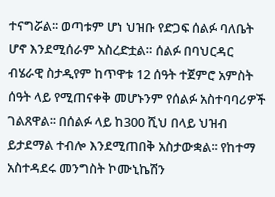ተናግሯል፡፡ ወጣቱም ሆነ ህዝቡ የድጋፍ ሰልፉ ባለቤት ሆኖ እንደሚሰራም አስረድቷል። ሰልፉ በባህርዳር ብሄራዊ ስታዲየም ከጥዋቱ 12 ሰዓት ተጀምሮ አምስት ሰዓት ላይ የሚጠናቀቅ መሆኑንም የሰልፉ አስተባባሪዎች ገልጸዋል፡፡ በሰልፉ ላይ ከ300 ሺህ በላይ ህዝብ ይታደማል ተብሎ እንደሚጠበቅ አስታውቋል፡፡ የከተማ አስተዳደሩ መንግስት ኮሙኒኬሽን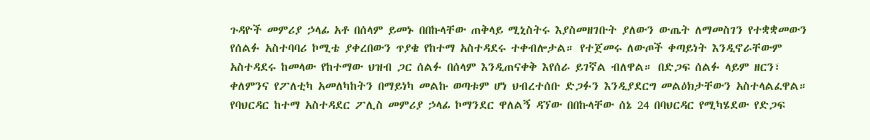ጉዳዮች መምሪያ ኃላፊ አቶ በሰላም ይመኑ በበኩላቸው ጠቅላይ ሚኒስትሩ እያስመዘገቡት ያለውን ውጤት ለማመስገን የተቋቋመውን የሰልፉ አስተባባሪ ኮሚቴ ያቀረበውን ጥያቄ የከተማ አስተዳደሩ ተቀብሎታል። የተጀመሩ ለውጦች ቀጣይነት እንዲኖራቸውም አስተዳደሩ ከመላው የከተማው ህዝብ ጋር ሰልፉ በሰላም እንዲጠናቀቅ እየሰራ ይገኛል ብለዋል። በድጋፍ ሰልፉ ላይም ዘርን፣ ቀለምንና የፖለቲካ አመለካከትን በማይነካ መልኩ ወጣቱም ሆነ ህብረተሰቡ ድጋፉን እንዲያደርግ መልዕክታቸውን አስተላልፈዋል። የባህርዳር ከተማ አስተዳደር ፖሊስ መምሪያ ኃላፊ ኮማንደር ዋለልኝ ዳኘው በበኩላቸው ሰኔ 24 በባህርዳር የሚካሄደው የድጋፍ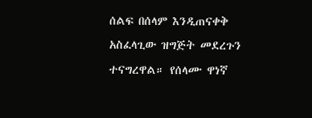ሰልፍ በሰላም እንዲጠናቀቅ አስፈላጊው ዝግጅት መደረጉን ተናግረዋል። የሰላሙ ዋነኛ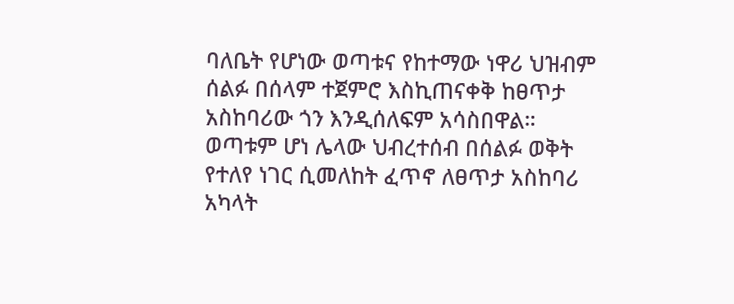ባለቤት የሆነው ወጣቱና የከተማው ነዋሪ ህዝብም ሰልፉ በሰላም ተጀምሮ እስኪጠናቀቅ ከፀጥታ አስከባሪው ጎን እንዲሰለፍም አሳስበዋል። ወጣቱም ሆነ ሌላው ህብረተሰብ በሰልፉ ወቅት የተለየ ነገር ሲመለከት ፈጥኖ ለፀጥታ አስከባሪ አካላት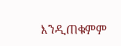እንዲጠቁምም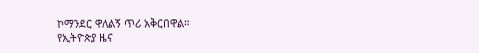ኮማንደር ዋለልኝ ጥሪ አቅርበዋል።
የኢትዮጵያ ዜና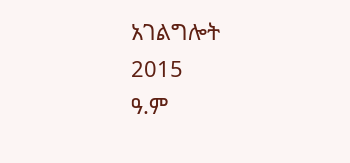አገልግሎት
2015
ዓ.ም